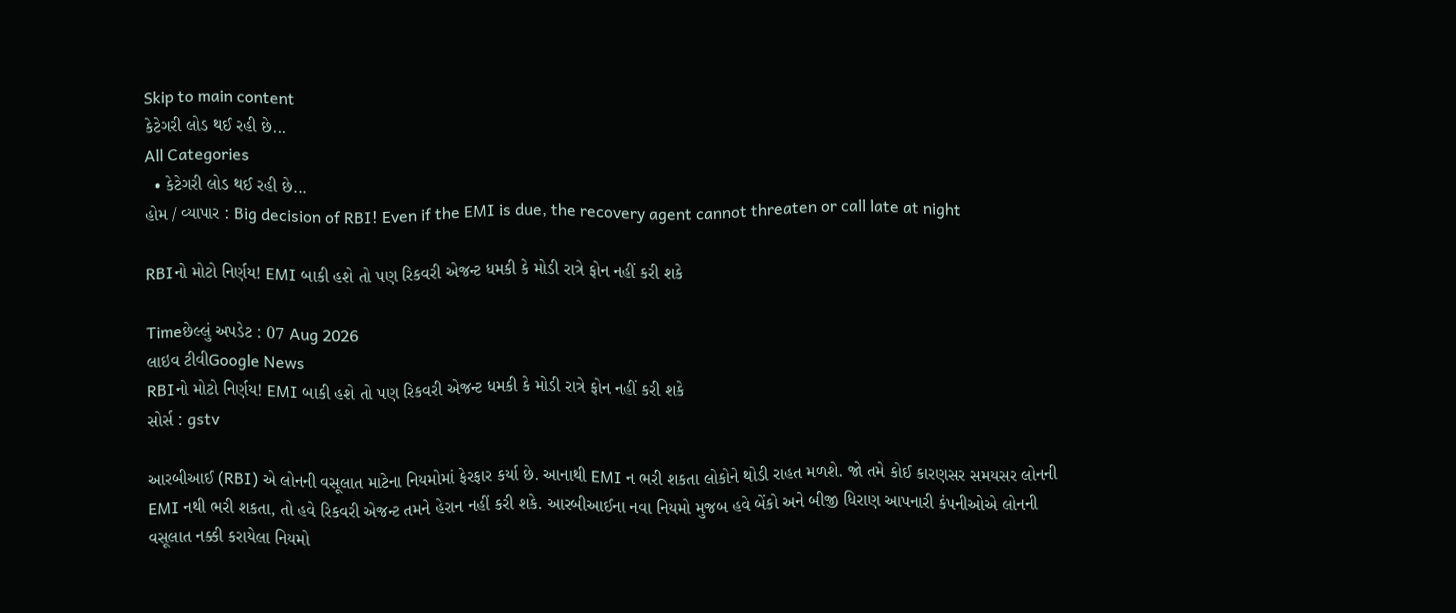Skip to main content
કેટેગરી લોડ થઈ રહી છે...
All Categories
  • કેટેગરી લોડ થઈ રહી છે...
હોમ / વ્યાપાર : Big decision of RBI! Even if the EMI is due, the recovery agent cannot threaten or call late at night

RBIનો મોટો નિર્ણય! EMI બાકી હશે તો પણ રિકવરી એજન્ટ ધમકી કે મોડી રાત્રે ફોન નહીં કરી શકે

Timeછેલ્લું અપડેટ : 07 Aug 2026
લાઇવ ટીવીGoogle News
RBIનો મોટો નિર્ણય! EMI બાકી હશે તો પણ રિકવરી એજન્ટ ધમકી કે મોડી રાત્રે ફોન નહીં કરી શકે
સોર્સ : gstv

આરબીઆઈ (RBI) એ લોનની વસૂલાત માટેના નિયમોમાં ફેરફાર કર્યા છે. આનાથી EMI ન ભરી શકતા લોકોને થોડી રાહત મળશે. જો તમે કોઈ કારણસર સમયસર લોનની EMI નથી ભરી શકતા, તો હવે રિકવરી એજન્ટ તમને હેરાન નહીં કરી શકે. આરબીઆઈના નવા નિયમો મુજબ હવે બેંકો અને બીજી ધિરાણ આપનારી કંપનીઓએ લોનની વસૂલાત નક્કી કરાયેલા નિયમો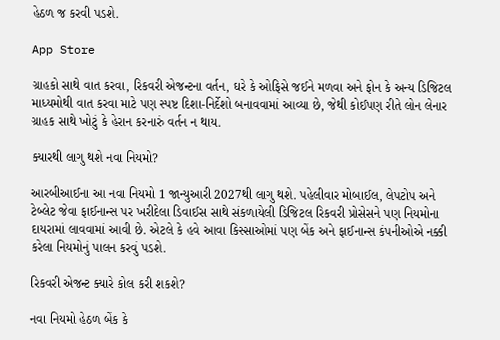હેઠળ જ કરવી પડશે.

App Store

ગ્રાહકો સાથે વાત કરવા, રિકવરી એજન્ટના વર્તન, ઘરે કે ઓફિસે જઈને મળવા અને ફોન કે અન્ય ડિજિટલ માધ્યમોથી વાત કરવા માટે પણ સ્પષ્ટ દિશા-નિર્દેશો બનાવવામાં આવ્યા છે, જેથી કોઈપણ રીતે લોન લેનાર ગ્રાહક સાથે ખોટું કે હેરાન કરનારું વર્તન ન થાય.

ક્યારથી લાગુ થશે નવા નિયમો?

આરબીઆઈના આ નવા નિયમો 1 જાન્યુઆરી 2027થી લાગુ થશે. પહેલીવાર મોબાઈલ, લેપટોપ અને ટેબ્લેટ જેવા ફાઈનાન્સ પર ખરીદેલા ડિવાઈસ સાથે સંકળાયેલી ડિજિટલ રિકવરી પ્રોસેસને પણ નિયમોના દાયરામાં લાવવામાં આવી છે. એટલે કે હવે આવા કિસ્સાઓમાં પણ બેંક અને ફાઈનાન્સ કંપનીઓએ નક્કી કરેલા નિયમોનું પાલન કરવું પડશે.

રિકવરી એજન્ટ ક્યારે કોલ કરી શકશે?

નવા નિયમો હેઠળ બેંક કે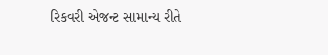રિકવરી એજન્ટ સામાન્ય રીતે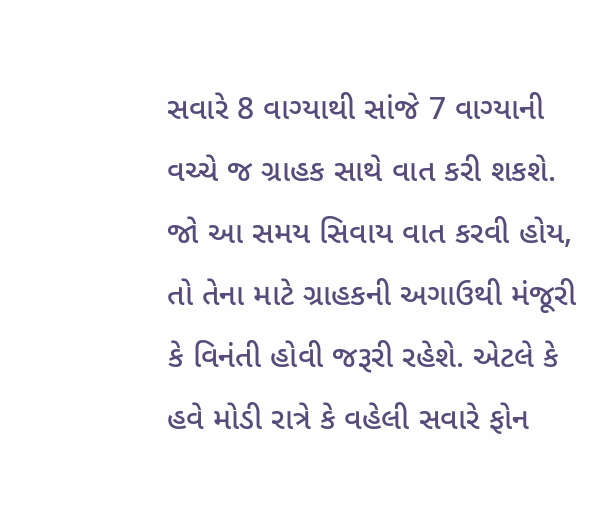સવારે 8 વાગ્યાથી સાંજે 7 વાગ્યાની વચ્ચે જ ગ્રાહક સાથે વાત કરી શકશે. જો આ સમય સિવાય વાત કરવી હોય, તો તેના માટે ગ્રાહકની અગાઉથી મંજૂરી કે વિનંતી હોવી જરૂરી રહેશે. એટલે કે હવે મોડી રાત્રે કે વહેલી સવારે ફોન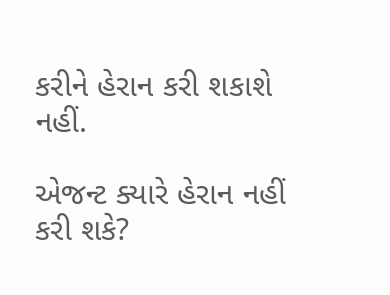કરીને હેરાન કરી શકાશે નહીં.

એજન્ટ ક્યારે હેરાન નહીં કરી શકે?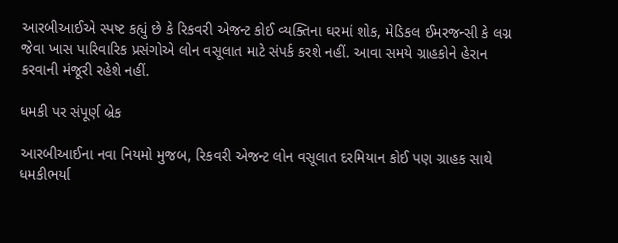આરબીઆઈએ સ્પષ્ટ કહ્યું છે કે રિકવરી એજન્ટ કોઈ વ્યક્તિના ઘરમાં શોક, મેડિકલ ઈમરજન્સી કે લગ્ન જેવા ખાસ પારિવારિક પ્રસંગોએ લોન વસૂલાત માટે સંપર્ક કરશે નહીં. આવા સમયે ગ્રાહકોને હેરાન કરવાની મંજૂરી રહેશે નહીં.

ધમકી પર સંપૂર્ણ બ્રેક

આરબીઆઈના નવા નિયમો મુજબ, રિકવરી એજન્ટ લોન વસૂલાત દરમિયાન કોઈ પણ ગ્રાહક સાથે ધમકીભર્યા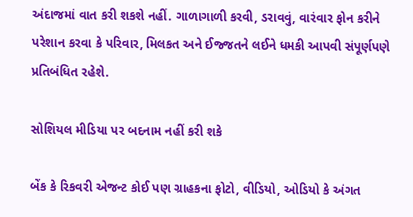અંદાજમાં વાત કરી શકશે નહીં. ગાળાગાળી કરવી, ડરાવવું, વારંવાર ફોન કરીને પરેશાન કરવા કે પરિવાર, મિલકત અને ઈજ્જતને લઈને ધમકી આપવી સંપૂર્ણપણે પ્રતિબંધિત રહેશે.

સોશિયલ મીડિયા પર બદનામ નહીં કરી શકે

બેંક કે રિકવરી એજન્ટ કોઈ પણ ગ્રાહકના ફોટો, વીડિયો, ઓડિયો કે અંગત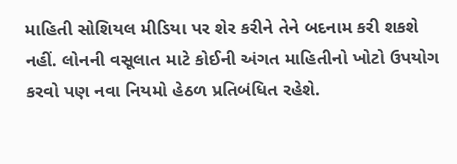માહિતી સોશિયલ મીડિયા પર શેર કરીને તેને બદનામ કરી શકશે નહીં. લોનની વસૂલાત માટે કોઈની અંગત માહિતીનો ખોટો ઉપયોગ કરવો પણ નવા નિયમો હેઠળ પ્રતિબંધિત રહેશે.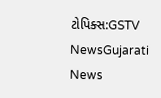ટોપિક્સ:GSTV NewsGujarati News